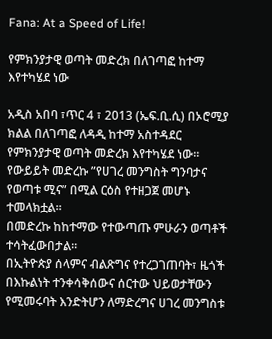Fana: At a Speed of Life!

የምክንያታዊ ወጣት መድረክ በለገጣፎ ከተማ እየተካሄደ ነው

አዲስ አበባ ፣ጥር 4 ፣ 2013 (ኤፍ.ቢ.ሲ) በኦሮሚያ ክልል በለገጣፎ ለዳዲ ከተማ አስተዳደር የምክንያታዊ ወጣት መድረክ እየተካሄደ ነው።
የውይይት መድረኩ ”የሀገረ መንግስት ግንባታና የወጣቱ ሚና” በሚል ርዕስ የተዘጋጀ መሆኑ ተመላክቷል።
በመድረኩ ከከተማው የተውጣጡ ምሁራን ወጣቶች ተሳትፈውበታል።
በኢትዮጵያ ሰላምና ብልጽግና የተረጋገጠባት፣ ዜጎች በእኩልነት ተንቀሳቅሰውና ሰርተው ህይወታቸውን የሚመሩባት እንድትሆን ለማድረግና ሀገረ መንግስቱ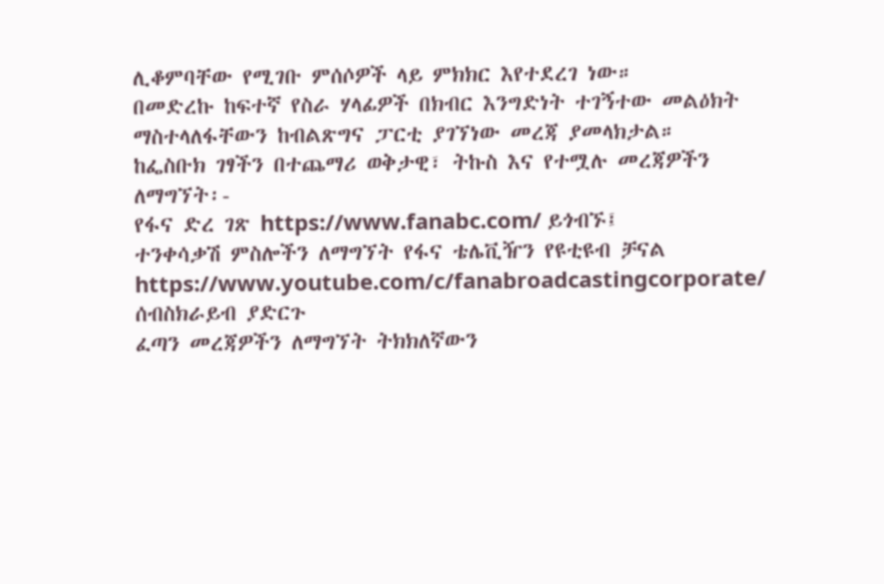ሊቆምባቸው የሚገቡ ምሰሶዎች ላይ ምክክር እየተደረገ ነው።
በመድረኩ ከፍተኛ የስራ ሃላፊዎች በክብር እንግድነት ተገኝተው መልዕክት ማስተላለፋቸውን ከብልጽግና ፓርቲ ያገኘነው መረጃ ያመላክታል።
ከፌስቡክ ገፃችን በተጨማሪ ወቅታዊ፣ ትኩስ እና የተሟሉ መረጃዎችን ለማግኘት፡-
የፋና ድረ ገጽ https://www.fanabc.com/ ይጎብኙ፤
ተንቀሳቃሽ ምስሎችን ለማግኘት የፋና ቴሌቪዥን የዩቲዩብ ቻናል https://www.youtube.com/c/fanabroadcastingcorporate/ ሰብስክራይብ ያድርጉ
ፈጣን መረጃዎችን ለማግኘት ትክክለኛውን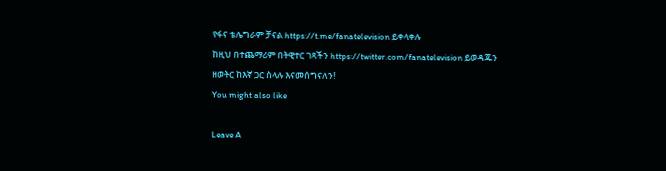የፋና ቴሌግራም ቻናል https://t.me/fanatelevision ይቀላቀሉ
ከዚህ በተጨማሪም በትዊተር ገጻችን https://twitter.com/fanatelevision ይወዳጁን
ዘወትር ከእኛ ጋር ስላሉ እናመሰግናለን!
You might also like

Leave A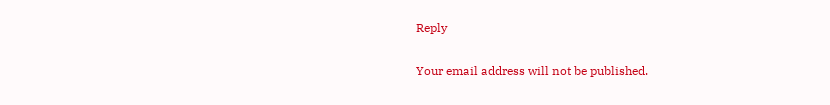Reply

Your email address will not be published.